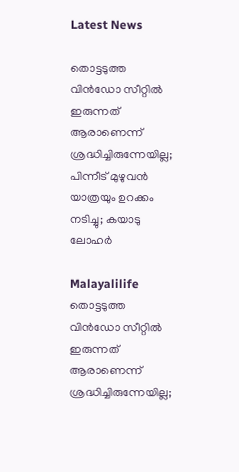Latest News

തൊട്ടടുത്ത വിന്‍ഡോ സീറ്റില്‍ ഇരുന്നത് ആരാണെന്ന് ശ്രദ്ധിച്ചിരുന്നേയില്ല; പിന്നീട് മുഴുവന്‍ യാത്രയും ഉറക്കം നടിച്ചു; കയാടു ലോഹര്‍

Malayalilife
തൊട്ടടുത്ത വിന്‍ഡോ സീറ്റില്‍ ഇരുന്നത് ആരാണെന്ന് ശ്രദ്ധിച്ചിരുന്നേയില്ല;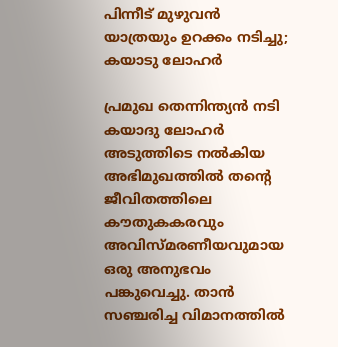പിന്നീട് മുഴുവന്‍ യാത്രയും ഉറക്കം നടിച്ചു; കയാടു ലോഹര്‍

പ്രമുഖ തെന്നിന്ത്യന്‍ നടി കയാദു ലോഹര്‍ അടുത്തിടെ നല്‍കിയ അഭിമുഖത്തില്‍ തന്റെ ജീവിതത്തിലെ കൗതുകകരവും അവിസ്മരണീയവുമായ ഒരു അനുഭവം പങ്കുവെച്ചു. താന്‍ സഞ്ചരിച്ച വിമാനത്തില്‍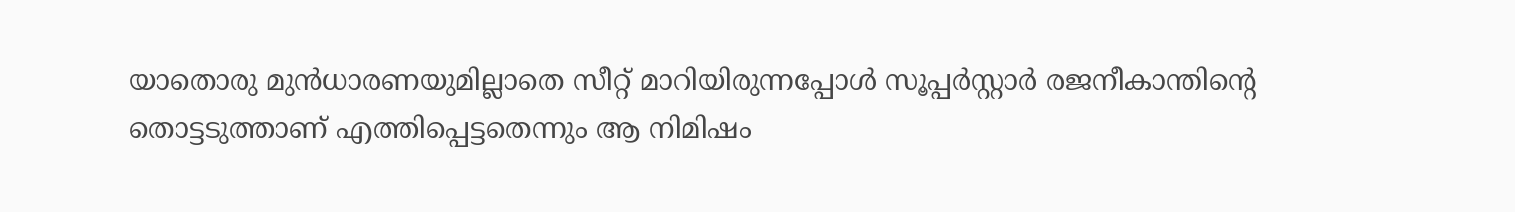യാതൊരു മുന്‍ധാരണയുമില്ലാതെ സീറ്റ് മാറിയിരുന്നപ്പോള്‍ സൂപ്പര്‍സ്റ്റാര്‍ രജനീകാന്തിന്റെ തൊട്ടടുത്താണ് എത്തിപ്പെട്ടതെന്നും ആ നിമിഷം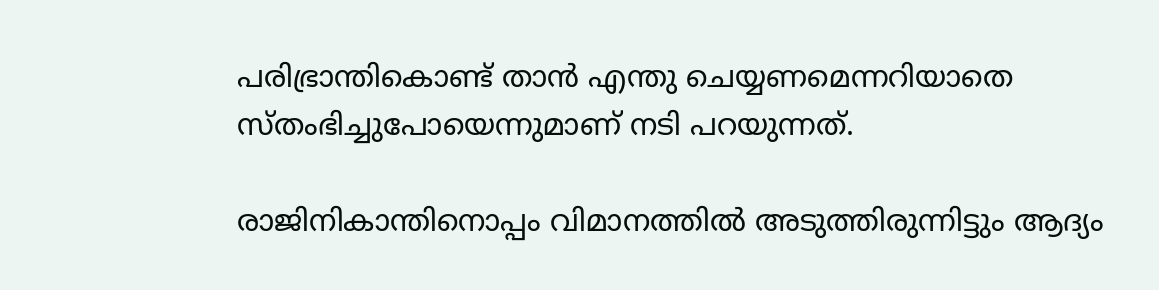പരിഭ്രാന്തികൊണ്ട് താന്‍ എന്തു ചെയ്യണമെന്നറിയാതെ സ്തംഭിച്ചുപോയെന്നുമാണ് നടി പറയുന്നത്.

രാജിനികാന്തിനൊപ്പം വിമാനത്തില്‍ അടുത്തിരുന്നിട്ടും ആദ്യം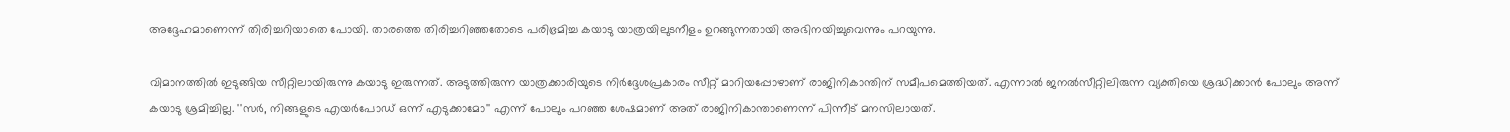അദ്ദേഹമാണെന്ന് തിരിച്ചറിയാതെ പോയി. താരത്തെ തിരിച്ചറിഞ്ഞതോടെ പരിഭ്രമിച്ച കയാടു യാത്രയിലുടനീളം ഉറങ്ങുന്നതായി അഭിനയിച്ചുവെന്നും പറയുന്നു.

വിമാനത്തില്‍ ഇടുങ്ങിയ സീറ്റിലായിരുന്നു കയാടു ഇരുന്നത്. അടുത്തിരുന്ന യാത്രക്കാരിയുടെ നിര്‍ദ്ദേശപ്രകാരം സീറ്റ് മാറിയപ്പോഴാണ് രാജിനികാന്തിന് സമീപമെത്തിയത്. എന്നാല്‍ ജനല്‍സീറ്റിലിരുന്ന വ്യക്തിയെ ശ്രദ്ധിക്കാന്‍ പോലും അന്ന് കയാടു ശ്രമിച്ചില്ല. ''സര്‍, നിങ്ങളുടെ എയര്‍പോഡ് ഒന്ന് എടുക്കാമോ'' എന്ന് പോലും പറഞ്ഞ ശേഷമാണ് അത് രാജിനികാന്താണെന്ന് പിന്നീട് മനസിലായത്.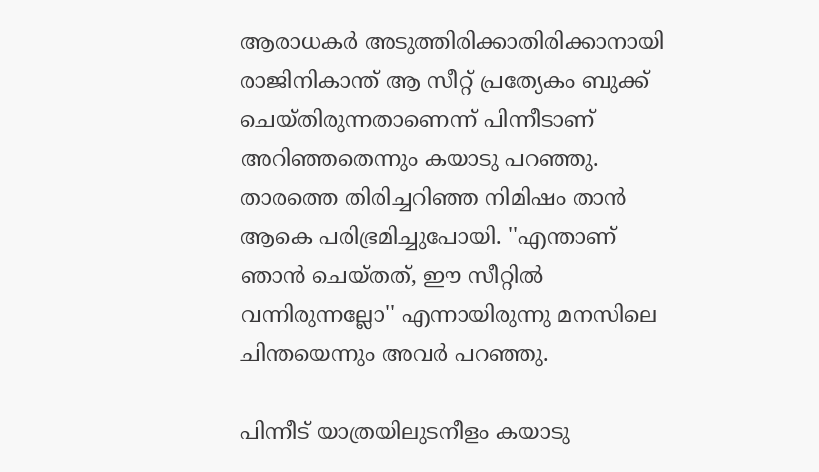ആരാധകര്‍ അടുത്തിരിക്കാതിരിക്കാനായി രാജിനികാന്ത് ആ സീറ്റ് പ്രത്യേകം ബുക്ക് ചെയ്തിരുന്നതാണെന്ന് പിന്നീടാണ് അറിഞ്ഞതെന്നും കയാടു പറഞ്ഞു. താരത്തെ തിരിച്ചറിഞ്ഞ നിമിഷം താന്‍ ആകെ പരിഭ്രമിച്ചുപോയി. ''എന്താണ് ഞാന്‍ ചെയ്തത്, ഈ സീറ്റില്‍ വന്നിരുന്നല്ലോ'' എന്നായിരുന്നു മനസിലെ ചിന്തയെന്നും അവര്‍ പറഞ്ഞു.

പിന്നീട് യാത്രയിലുടനീളം കയാടു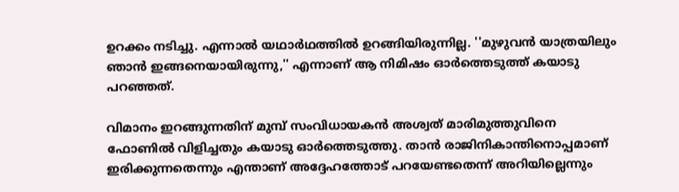ഉറക്കം നടിച്ചു. എന്നാല്‍ യഥാര്‍ഥത്തില്‍ ഉറങ്ങിയിരുന്നില്ല. ''മുഴുവന്‍ യാത്രയിലും ഞാന്‍ ഇങ്ങനെയായിരുന്നു,'' എന്നാണ് ആ നിമിഷം ഓര്‍ത്തെടുത്ത് കയാടു പറഞ്ഞത്.

വിമാനം ഇറങ്ങുന്നതിന് മുമ്പ് സംവിധായകന്‍ അശ്വത് മാരിമുത്തുവിനെ ഫോണില്‍ വിളിച്ചതും കയാടു ഓര്‍ത്തെടുത്തു. താന്‍ രാജിനികാന്തിനൊപ്പമാണ് ഇരിക്കുന്നതെന്നും എന്താണ് അദ്ദേഹത്തോട് പറയേണ്ടതെന്ന് അറിയില്ലെന്നും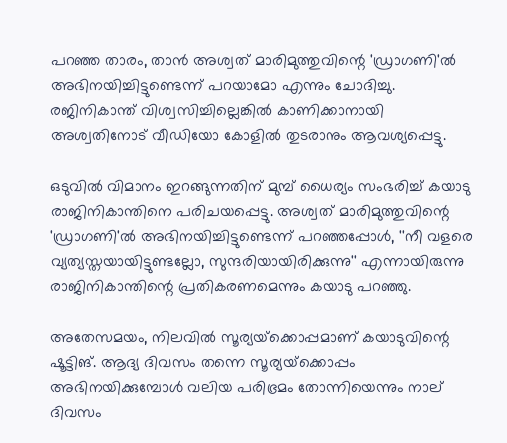പറഞ്ഞ താരം, താന്‍ അശ്വത് മാരിമുത്തുവിന്റെ 'ഡ്രാഗണി'ല്‍ അഭിനയിച്ചിട്ടുണ്ടെന്ന് പറയാമോ എന്നും ചോദിച്ചു. രജിനികാന്ത് വിശ്വസിച്ചില്ലെങ്കില്‍ കാണിക്കാനായി അശ്വതിനോട് വീഡിയോ കോളില്‍ തുടരാനും ആവശ്യപ്പെട്ടു.

ഒടുവില്‍ വിമാനം ഇറങ്ങുന്നതിന് മുമ്പ് ധൈര്യം സംഭരിച്ച് കയാടു രാജിനികാന്തിനെ പരിചയപ്പെട്ടു. അശ്വത് മാരിമുത്തുവിന്റെ 'ഡ്രാഗണി'ല്‍ അഭിനയിച്ചിട്ടുണ്ടെന്ന് പറഞ്ഞപ്പോള്‍, ''നീ വളരെ വ്യത്യസ്തയായിട്ടുണ്ടല്ലോ, സുന്ദരിയായിരിക്കുന്നു'' എന്നായിരുന്നു രാജിനികാന്തിന്റെ പ്രതികരണമെന്നും കയാടു പറഞ്ഞു.

അതേസമയം, നിലവില്‍ സൂര്യയ്‌ക്കൊപ്പമാണ് കയാടുവിന്റെ ഷൂട്ടിങ്. ആദ്യ ദിവസം തന്നെ സൂര്യയ്‌ക്കൊപ്പം അഭിനയിക്കുമ്പോള്‍ വലിയ പരിഭ്രമം തോന്നിയെന്നും നാല് ദിവസം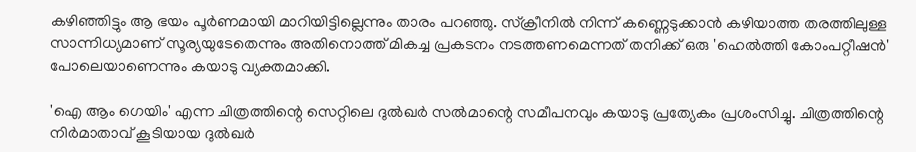കഴിഞ്ഞിട്ടും ആ ഭയം പൂര്‍ണമായി മാറിയിട്ടില്ലെന്നും താരം പറഞ്ഞു. സ്‌ക്രീനില്‍ നിന്ന് കണ്ണെടുക്കാന്‍ കഴിയാത്ത തരത്തിലുള്ള സാന്നിധ്യമാണ് സൂര്യയുടേതെന്നും അതിനൊത്ത് മികച്ച പ്രകടനം നടത്തണമെന്നത് തനിക്ക് ഒരു 'ഹെല്‍ത്തി കോംപറ്റീഷന്‍' പോലെയാണെന്നും കയാടു വ്യക്തമാക്കി.

'ഐ ആം ഗെയിം' എന്ന ചിത്രത്തിന്റെ സെറ്റിലെ ദുല്‍ഖര്‍ സല്‍മാന്റെ സമീപനവും കയാടു പ്രത്യേകം പ്രശംസിച്ചു. ചിത്രത്തിന്റെ നിര്‍മാതാവ് കൂടിയായ ദുല്‍ഖര്‍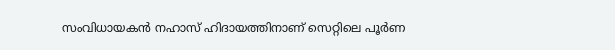സംവിധായകന്‍ നഹാസ് ഹിദായത്തിനാണ് സെറ്റിലെ പൂര്‍ണ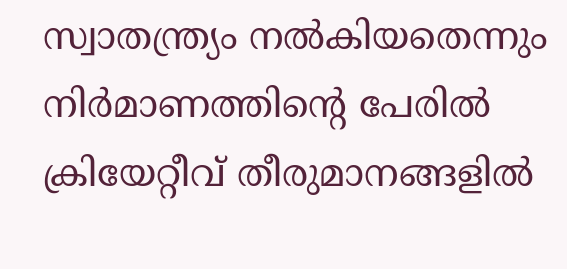സ്വാതന്ത്ര്യം നല്‍കിയതെന്നും നിര്‍മാണത്തിന്റെ പേരില്‍ ക്രിയേറ്റീവ് തീരുമാനങ്ങളില്‍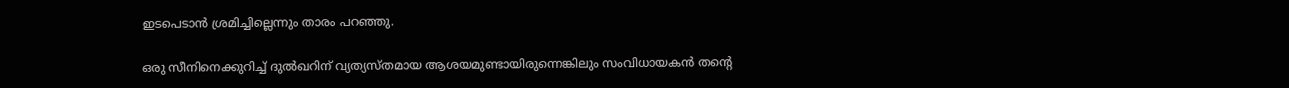ഇടപെടാന്‍ ശ്രമിച്ചില്ലെന്നും താരം പറഞ്ഞു.

ഒരു സീനിനെക്കുറിച്ച് ദുല്‍ഖറിന് വ്യത്യസ്തമായ ആശയമുണ്ടായിരുന്നെങ്കിലും സംവിധായകന്‍ തന്റെ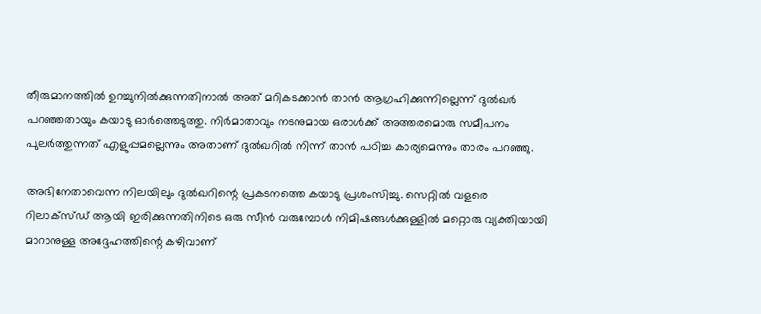തീരുമാനത്തില്‍ ഉറച്ചുനില്‍ക്കുന്നതിനാല്‍ അത് മറികടക്കാന്‍ താന്‍ ആഗ്രഹിക്കുന്നില്ലെന്ന് ദുല്‍ഖര്‍ പറഞ്ഞതായും കയാടു ഓര്‍ത്തെടുത്തു. നിര്‍മാതാവും നടനുമായ ഒരാള്‍ക്ക് അത്തരമൊരു സമീപനം പുലര്‍ത്തുന്നത് എളുപ്പമല്ലെന്നും അതാണ് ദുല്‍ഖറില്‍ നിന്ന് താന്‍ പഠിച്ച കാര്യമെന്നും താരം പറഞ്ഞു.

അഭിനേതാവെന്ന നിലയിലും ദുല്‍ഖറിന്റെ പ്രകടനത്തെ കയാടു പ്രശംസിച്ചു. സെറ്റില്‍ വളരെ റിലാക്‌സ്ഡ് ആയി ഇരിക്കുന്നതിനിടെ ഒരു സീന്‍ വരുമ്പോള്‍ നിമിഷങ്ങള്‍ക്കുള്ളില്‍ മറ്റൊരു വ്യക്തിയായി മാറാനുള്ള അദ്ദേഹത്തിന്റെ കഴിവാണ്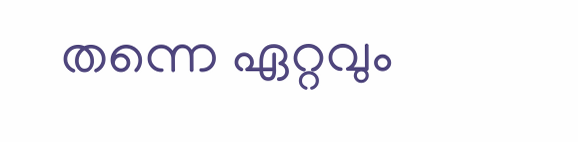തന്നെ ഏറ്റവും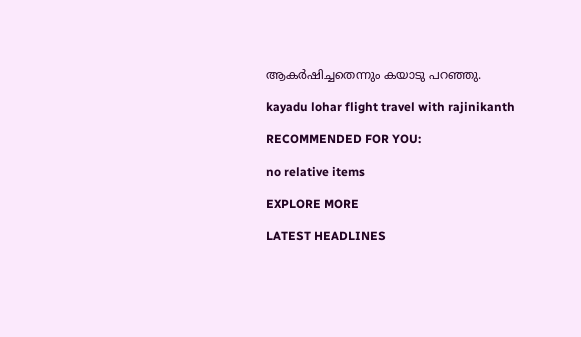ആകര്‍ഷിച്ചതെന്നും കയാടു പറഞ്ഞു.

kayadu lohar flight travel with rajinikanth

RECOMMENDED FOR YOU:

no relative items

EXPLORE MORE

LATEST HEADLINES